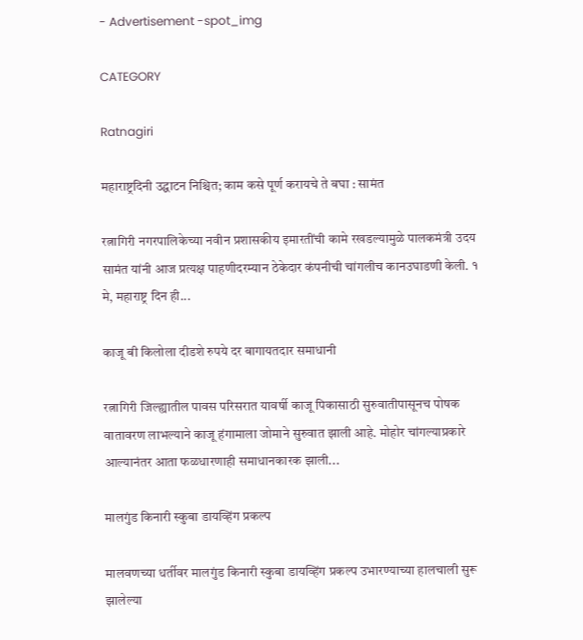- Advertisement -spot_img

CATEGORY

Ratnagiri

महाराष्ट्रदिनी उ‌द्घाटन निश्चित; काम कसे पूर्ण करायचे ते बघा : सामंत

रत्नागिरी नगरपालिकेच्या नवीन प्रशासकीय इमारतींची कामे रखडल्यामुळे पालकमंत्री उदय सामंत यांनी आज प्रत्यक्ष पाहणीदरम्यान ठेकेदार कंपनीची चांगलीच कानउघाडणी केली. १ मे, महाराष्ट्र दिन ही...

काजू बी किलोला दीडशे रुपये दर बागायतदार समाधानी

रत्नागिरी जिल्ह्यातील पावस परिसरात यावर्षी काजू पिकासाठी सुरुवातीपासूनच पोषक वातावरण लाभल्याने काजू हंगामाला जोमाने सुरुवात झाली आहे. मोहोर चांगल्याप्रकारे आल्यानंतर आता फळधारणाही समाधानकारक झाली...

मालगुंड किनारी स्कुबा डायव्हिंग प्रकल्प

मालवणच्या धर्तीवर मालगुंड किनारी स्कुबा डायव्हिंग प्रकल्प उभारण्याच्या हालचाली सुरू झालेल्या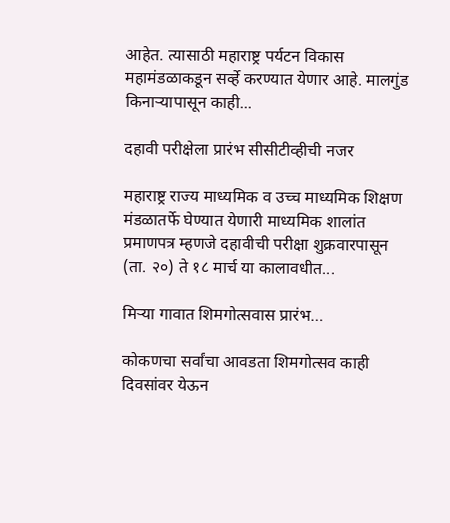आहेत. त्यासाठी महाराष्ट्र पर्यटन विकास महामंडळाकडून सर्व्हे करण्यात येणार आहे. मालगुंड किनाऱ्यापासून काही...

दहावी परीक्षेला प्रारंभ सीसीटीव्हीची नजर

महाराष्ट्र राज्य माध्यमिक व उच्च माध्यमिक शिक्षण मंडळातर्फे घेण्यात येणारी माध्यमिक शालांत प्रमाणपत्र म्हणजे दहावीची परीक्षा शुक्रवारपासून (ता. २०) ते १८ मार्च या कालावधीत...

मिऱ्या गावात शिमगोत्सवास प्रारंभ…

कोकणचा सर्वांचा आवडता शिमगोत्सव काही दिवसांवर येऊन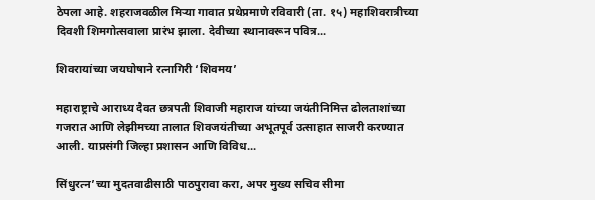ठेपला आहे. शहराजवळील मिऱ्या गावात प्रथेप्रमाणे रविवारी (ता. १५) महाशिवरात्रीच्या दिवशी शिमगोत्सवाला प्रारंभ झाला. देवीच्या स्थानावरून पवित्र...

शिवरायांच्या जयघोषाने रत्नागिरी ‘शिवमय’

महाराष्ट्राचे आराध्य दैवत छत्रपती शिवाजी महाराज यांच्या जयंतीनिमित्त ढोलताशांच्या गजरात आणि लेझीमच्या तालात शिवजयंतीच्या अभूतपूर्व उत्साहात साजरी करण्यात आली. याप्रसंगी जिल्हा प्रशासन आणि विविध...

सिंधुरत्न’च्या मुदतवाढीसाठी पाठपुरावा करा, अपर मुख्य सचिव सीमा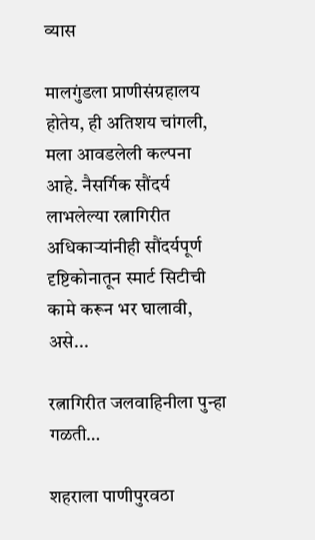व्यास

मालगुंडला प्राणीसंग्रहालय होतेय, ही अतिशय चांगली, मला आवडलेली कल्पना आहे. नैसर्गिक सौंदर्य लाभलेल्या रत्नागिरीत अधिकाऱ्यांनीही सौंदर्यपूर्ण दृष्टिकोनातून स्मार्ट सिटीची कामे करून भर घालावी, असे...

रत्नागिरीत जलवाहिनीला पुन्हा गळती…

शहराला पाणीपुरवठा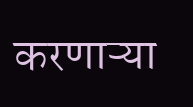करणाऱ्या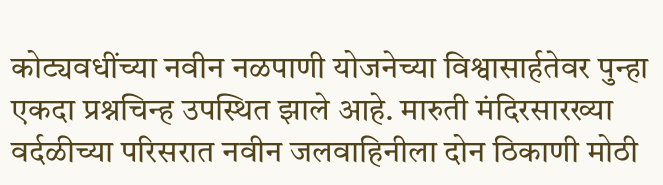कोट्यवधींच्या नवीन नळपाणी योजनेच्या विश्वासार्हतेवर पुन्हा एकदा प्रश्नचिन्ह उपस्थित झाले आहे. मारुती मंदिरसारख्या वर्दळीच्या परिसरात नवीन जलवाहिनीला दोन ठिकाणी मोठी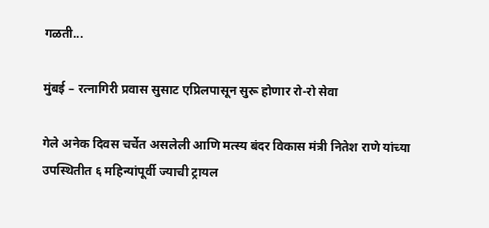गळती...

मुंबई – रत्नागिरी प्रवास सुसाट एप्रिलपासून सुरू होणार रो-रो सेवा

गेले अनेक दिवस चर्चेत असलेली आणि मत्स्य बंदर विकास मंत्री नितेश राणे यांच्या उपस्थितीत ६ महिन्यांपूर्वी ज्याची ट्रायल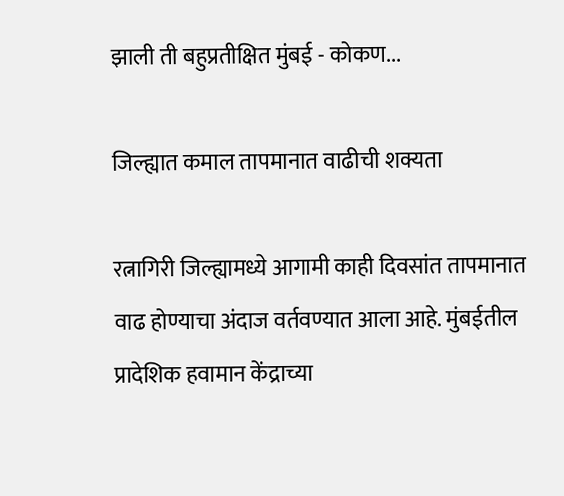झाली ती बहुप्रतीक्षित मुंबई - कोकण...

जिल्ह्यात कमाल तापमानात वाढीची शक्यता

रत्नागिरी जिल्ह्यामध्ये आगामी काही दिवसांत तापमानात वाढ होण्याचा अंदाज वर्तवण्यात आला आहे. मुंबईतील प्रादेशिक हवामान केंद्राच्या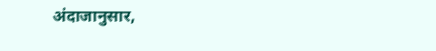अंदाजानुसार,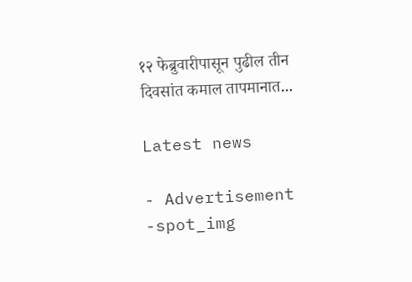१२ फेब्रुवारीपासून पुढील तीन दिवसांत कमाल तापमानात...

Latest news

- Advertisement -spot_img